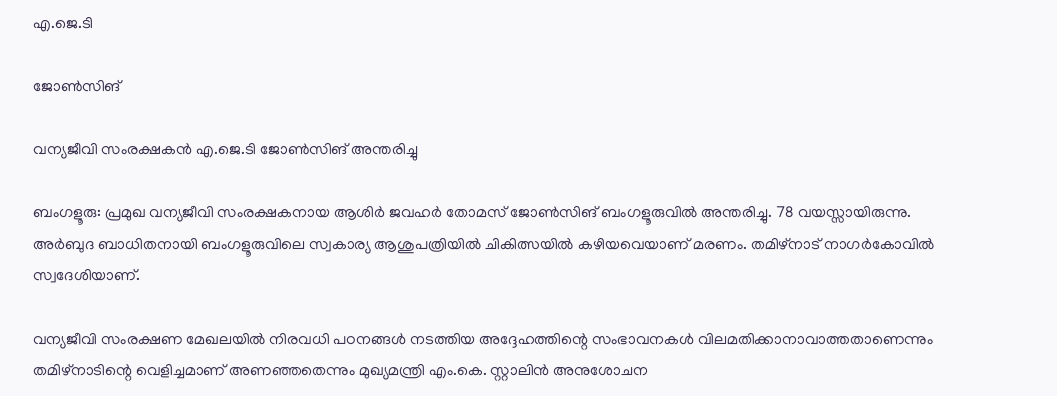എ.ജെ.ടി

ജോൺസിങ്

വന്യജീവി സംരക്ഷകൻ എ.ജെ.ടി ജോൺസിങ് അന്തരിച്ചു

ബംഗളൂരു: പ്രമുഖ വന്യജീവി സംരക്ഷകനായ ആശിർ ജവഹർ തോമസ് ജോൺസിങ് ബംഗളൂരുവിൽ അന്തരിച്ചു. 78 വയസ്സായിരുന്നു. അർബുദ ബാധിതനായി ബംഗളൂരുവിലെ സ്വകാര്യ ആശുപത്രിയിൽ ചികിത്സയിൽ കഴിയവെയാണ് മരണം. തമിഴ്നാട് നാഗർകോവിൽ സ്വദേശിയാണ്.

വന്യജീവി സംരക്ഷണ മേഖലയിൽ നിരവധി പഠനങ്ങൾ നടത്തിയ അദ്ദേഹത്തിന്റെ സംഭാവനകൾ വിലമതിക്കാനാവാത്തതാണെന്നും തമിഴ്നാടിന്റെ വെളിച്ചമാണ് അണഞ്ഞതെന്നും മുഖ്യമന്ത്രി എം.കെ. സ്റ്റാലിൻ അനുശോചന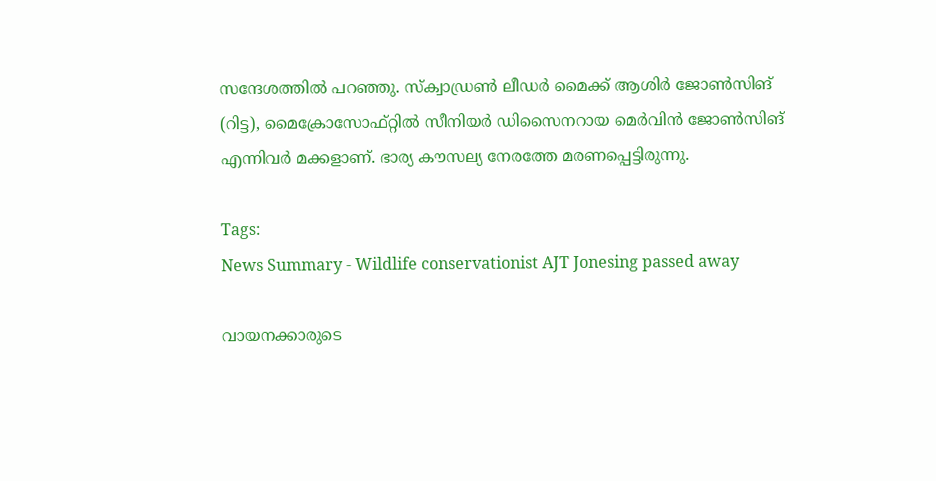സന്ദേശത്തിൽ പറഞ്ഞു. സ്ക്വാഡ്രൺ ലീഡർ മൈക്ക് ആശിർ ജോൺസിങ് (റിട്ട), മൈക്രോസോഫ്റ്റിൽ സീനിയർ ഡിസൈനറായ മെർവിൻ ജോൺസിങ് എന്നിവർ മക്കളാണ്. ഭാര്യ കൗസല്യ നേരത്തേ മരണപ്പെട്ടിരുന്നു.

Tags:
News Summary - Wildlife conservationist AJT Jonesing passed away

വായനക്കാരുടെ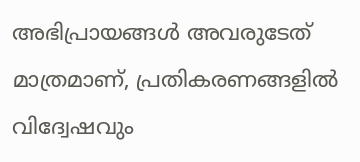അഭിപ്രായങ്ങള്‍ അവരുടേത് മാത്രമാണ്, പ്രതികരണങ്ങളിൽ വിദ്വേഷവും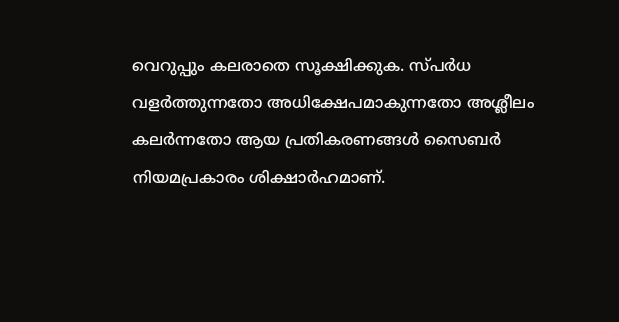വെറുപ്പും കലരാതെ സൂക്ഷിക്കുക. സ്പർധ വളർത്തുന്നതോ അധിക്ഷേപമാകുന്നതോ അശ്ലീലം കലർന്നതോ ആയ പ്രതികരണങ്ങൾ സൈബർ നിയമപ്രകാരം ശിക്ഷാർഹമാണ്.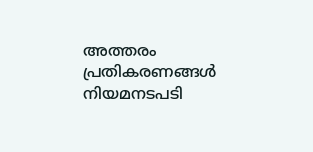അത്തരം പ്രതികരണങ്ങൾ നിയമനടപടി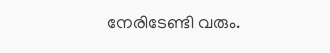നേരിടേണ്ടി വരും.